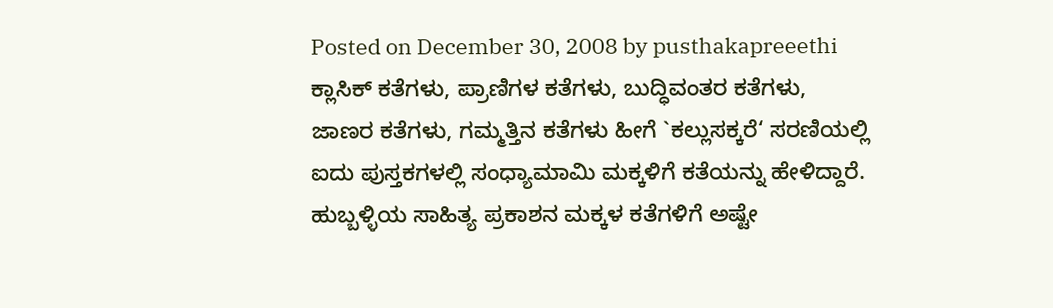Posted on December 30, 2008 by pusthakapreeethi
ಕ್ಲಾಸಿಕ್ ಕತೆಗಳು, ಪ್ರಾಣಿಗಳ ಕತೆಗಳು, ಬುದ್ಧಿವಂತರ ಕತೆಗಳು, ಜಾಣರ ಕತೆಗಳು, ಗಮ್ಮತ್ತಿನ ಕತೆಗಳು ಹೀಗೆ `ಕಲ್ಲುಸಕ್ಕರೆ‘ ಸರಣಿಯಲ್ಲಿ ಐದು ಪುಸ್ತಕಗಳಲ್ಲಿ ಸಂಧ್ಯಾಮಾಮಿ ಮಕ್ಕಳಿಗೆ ಕತೆಯನ್ನು ಹೇಳಿದ್ದಾರೆ. ಹುಬ್ಬಳ್ಳಿಯ ಸಾಹಿತ್ಯ ಪ್ರಕಾಶನ ಮಕ್ಕಳ ಕತೆಗಳಿಗೆ ಅಷ್ಟೇ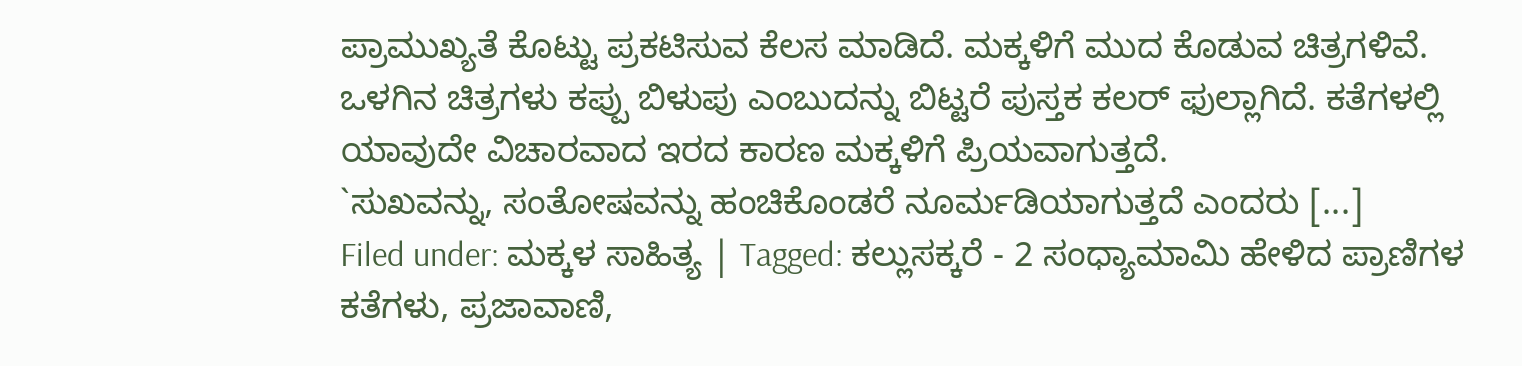ಪ್ರಾಮುಖ್ಯತೆ ಕೊಟ್ಟು ಪ್ರಕಟಿಸುವ ಕೆಲಸ ಮಾಡಿದೆ. ಮಕ್ಕಳಿಗೆ ಮುದ ಕೊಡುವ ಚಿತ್ರಗಳಿವೆ. ಒಳಗಿನ ಚಿತ್ರಗಳು ಕಪ್ಪು ಬಿಳುಪು ಎಂಬುದನ್ನು ಬಿಟ್ಟರೆ ಪುಸ್ತಕ ಕಲರ್ ಫುಲ್ಲಾಗಿದೆ. ಕತೆಗಳಲ್ಲಿ ಯಾವುದೇ ವಿಚಾರವಾದ ಇರದ ಕಾರಣ ಮಕ್ಕಳಿಗೆ ಪ್ರಿಯವಾಗುತ್ತದೆ.
`ಸುಖವನ್ನು, ಸಂತೋಷವನ್ನು ಹಂಚಿಕೊಂಡರೆ ನೂರ್ಮಡಿಯಾಗುತ್ತದೆ ಎಂದರು [...]
Filed under: ಮಕ್ಕಳ ಸಾಹಿತ್ಯ | Tagged: ಕಲ್ಲುಸಕ್ಕರೆ - 2 ಸಂಧ್ಯಾಮಾಮಿ ಹೇಳಿದ ಪ್ರಾಣಿಗಳ ಕತೆಗಳು, ಪ್ರಜಾವಾಣಿ,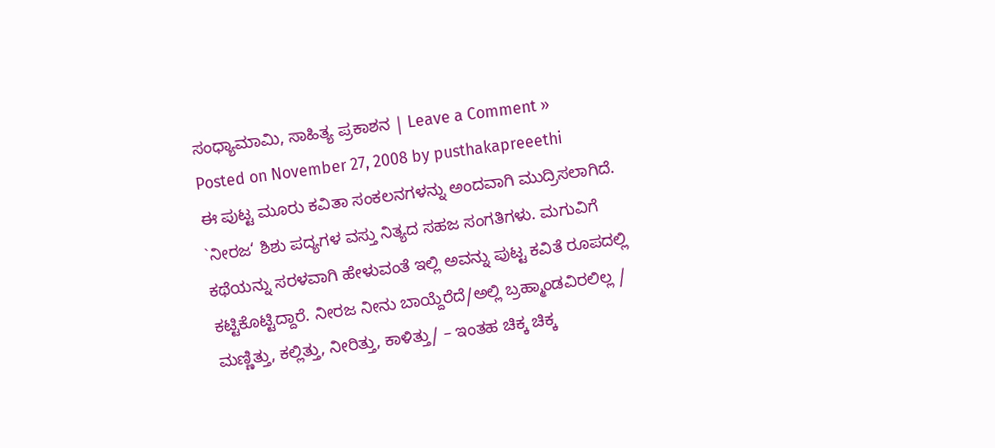ಸಂಧ್ಯಾಮಾಮಿ, ಸಾಹಿತ್ಯ ಪ್ರಕಾಶನ | Leave a Comment »
Posted on November 27, 2008 by pusthakapreeethi
ಈ ಪುಟ್ಟ ಮೂರು ಕವಿತಾ ಸಂಕಲನಗಳನ್ನು ಅಂದವಾಗಿ ಮುದ್ರಿಸಲಾಗಿದೆ. `ನೀರಜ‘ ಶಿಶು ಪದ್ಯಗಳ ವಸ್ತು ನಿತ್ಯದ ಸಹಜ ಸಂಗತಿಗಳು. ಮಗುವಿಗೆ ಕಥೆಯನ್ನು ಸರಳವಾಗಿ ಹೇಳುವಂತೆ ಇಲ್ಲಿ ಅವನ್ನು ಪುಟ್ಟ ಕವಿತೆ ರೂಪದಲ್ಲಿ ಕಟ್ಟಿಕೊಟ್ಟಿದ್ದಾರೆ. ನೀರಜ ನೀನು ಬಾಯ್ದೆರೆದೆ/ಅಲ್ಲಿ ಬ್ರಹ್ಮಾಂಡವಿರಲಿಲ್ಲ / ಮಣ್ಣಿತ್ತು, ಕಲ್ಲಿತ್ತು, ನೀರಿತ್ತು, ಕಾಳಿತ್ತು/ – ಇಂತಹ ಚಿಕ್ಕ ಚಿಕ್ಕ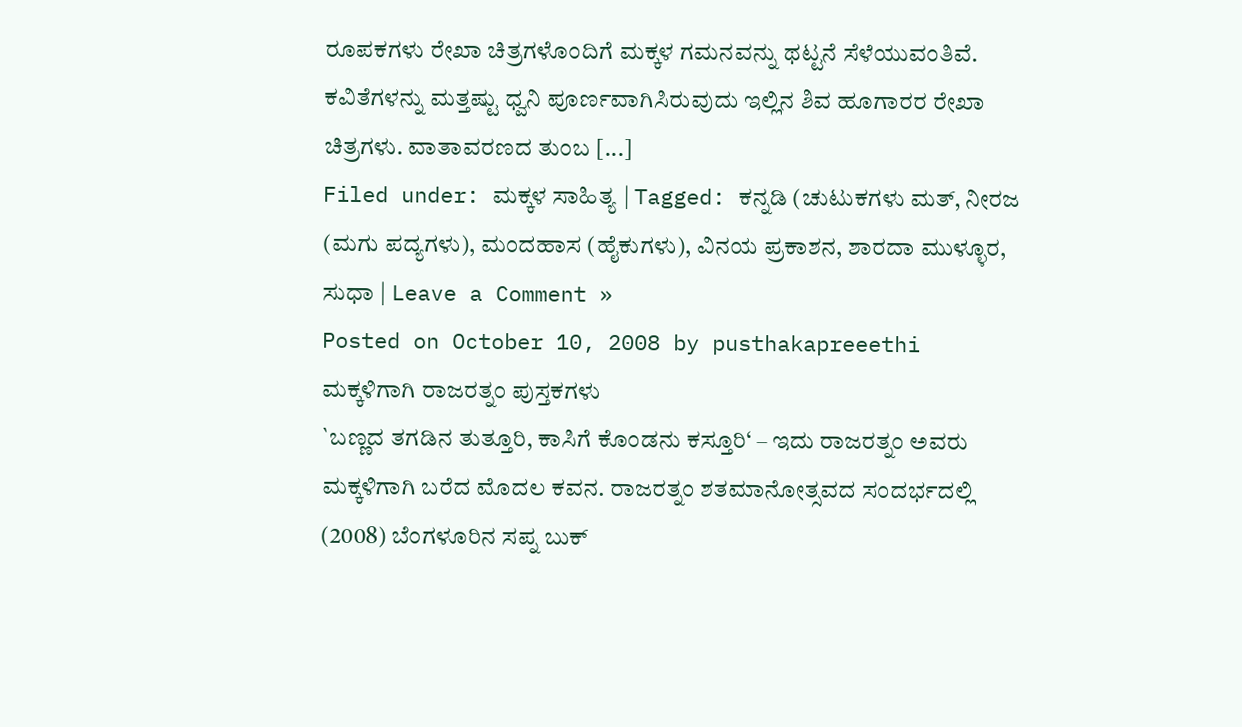ರೂಪಕಗಳು ರೇಖಾ ಚಿತ್ರಗಳೊಂದಿಗೆ ಮಕ್ಕಳ ಗಮನವನ್ನು ಥಟ್ಟನೆ ಸೆಳೆಯುವಂತಿವೆ. ಕವಿತೆಗಳನ್ನು ಮತ್ತಷ್ಟು ಧ್ವನಿ ಪೂರ್ಣವಾಗಿಸಿರುವುದು ಇಲ್ಲಿನ ಶಿವ ಹೂಗಾರರ ರೇಖಾ ಚಿತ್ರಗಳು. ವಾತಾವರಣದ ತುಂಬ [...]
Filed under: ಮಕ್ಕಳ ಸಾಹಿತ್ಯ | Tagged: ಕನ್ನಡಿ (ಚುಟುಕಗಳು ಮತ್, ನೀರಜ (ಮಗು ಪದ್ಯಗಳು), ಮಂದಹಾಸ (ಹೈಕುಗಳು), ವಿನಯ ಪ್ರಕಾಶನ, ಶಾರದಾ ಮುಳ್ಳೂರ, ಸುಧಾ | Leave a Comment »
Posted on October 10, 2008 by pusthakapreeethi
ಮಕ್ಕಳಿಗಾಗಿ ರಾಜರತ್ನಂ ಪುಸ್ತಕಗಳು
`ಬಣ್ಣದ ತಗಡಿನ ತುತ್ತೂರಿ, ಕಾಸಿಗೆ ಕೊಂಡನು ಕಸ್ತೂರಿ‘ – ಇದು ರಾಜರತ್ನಂ ಅವರು ಮಕ್ಕಳಿಗಾಗಿ ಬರೆದ ಮೊದಲ ಕವನ. ರಾಜರತ್ನಂ ಶತಮಾನೋತ್ಸವದ ಸಂದರ್ಭದಲ್ಲಿ (2008) ಬೆಂಗಳೂರಿನ ಸಪ್ನ ಬುಕ್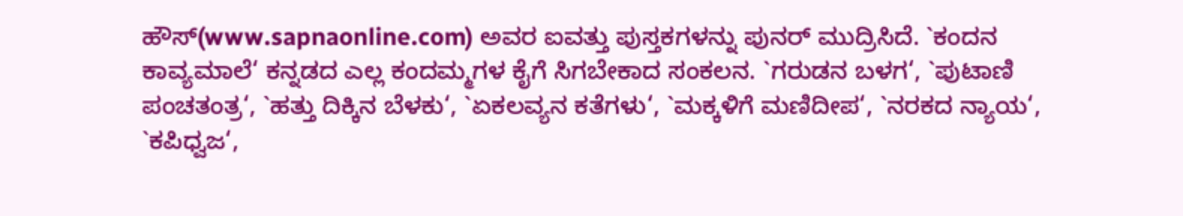ಹೌಸ್(www.sapnaonline.com) ಅವರ ಐವತ್ತು ಪುಸ್ತಕಗಳನ್ನು ಪುನರ್ ಮುದ್ರಿಸಿದೆ. `ಕಂದನ ಕಾವ್ಯಮಾಲೆ‘ ಕನ್ನಡದ ಎಲ್ಲ ಕಂದಮ್ಮಗಳ ಕೈಗೆ ಸಿಗಬೇಕಾದ ಸಂಕಲನ. `ಗರುಡನ ಬಳಗ‘, `ಪುಟಾಣಿ ಪಂಚತಂತ್ರ‘, `ಹತ್ತು ದಿಕ್ಕಿನ ಬೆಳಕು‘, `ಏಕಲವ್ಯನ ಕತೆಗಳು‘, `ಮಕ್ಕಳಿಗೆ ಮಣಿದೀಪ‘, `ನರಕದ ನ್ಯಾಯ‘, `ಕಪಿಧ್ವಜ‘,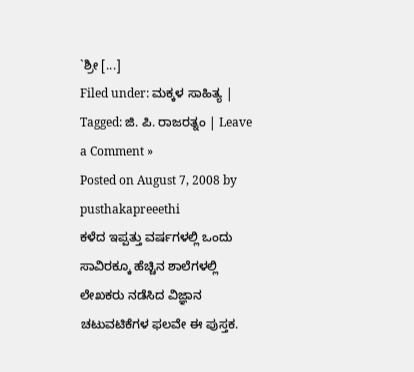`ಶ್ರೀ [...]
Filed under: ಮಕ್ಕಳ ಸಾಹಿತ್ಯ | Tagged: ಜಿ. ಪಿ. ರಾಜರತ್ನಂ | Leave a Comment »
Posted on August 7, 2008 by pusthakapreeethi
ಕಳೆದ ಇಪ್ಪತ್ತು ವರ್ಷಗಳಲ್ಲಿ ಒಂದು ಸಾವಿರಕ್ಕೂ ಹೆಚ್ಚಿನ ಶಾಲೆಗಳಲ್ಲಿ ಲೇಖಕರು ನಡೆಸಿದ ವಿಜ್ಞಾನ ಚಟುವಟಿಕೆಗಳ ಫಲವೇ ಈ ಪುಸ್ತಕ.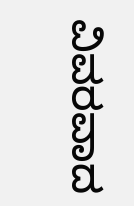ವಿವರವಾದ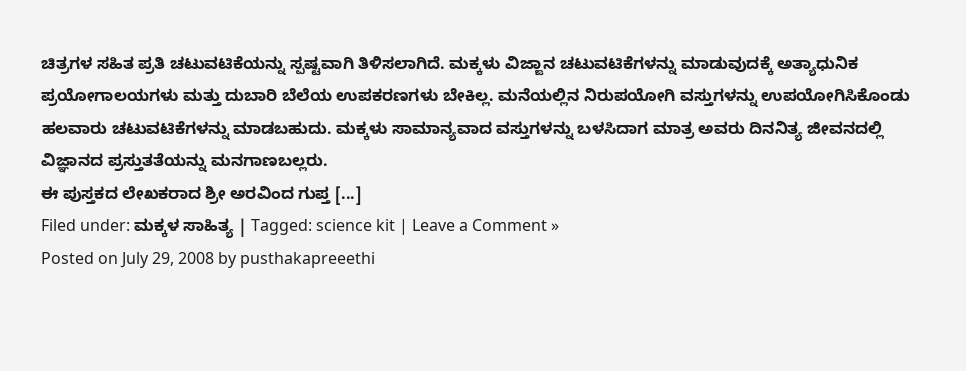ಚಿತ್ರಗಳ ಸಹಿತ ಪ್ರತಿ ಚಟುವಟಿಕೆಯನ್ನು ಸ್ಪಷ್ಟವಾಗಿ ತಿಳಿಸಲಾಗಿದೆ. ಮಕ್ಕಳು ವಿಜ್ಙಾನ ಚಟುವಟಿಕೆಗಳನ್ನು ಮಾಡುವುದಕ್ಕೆ ಅತ್ಯಾಧುನಿಕ ಪ್ರಯೋಗಾಲಯಗಳು ಮತ್ತು ದುಬಾರಿ ಬೆಲೆಯ ಉಪಕರಣಗಳು ಬೇಕಿಲ್ಲ. ಮನೆಯಲ್ಲಿನ ನಿರುಪಯೋಗಿ ವಸ್ತುಗಳನ್ನು ಉಪಯೋಗಿಸಿಕೊಂಡು ಹಲವಾರು ಚಟುವಟಿಕೆಗಳನ್ನು ಮಾಡಬಹುದು. ಮಕ್ಕಳು ಸಾಮಾನ್ಯವಾದ ವಸ್ತುಗಳನ್ನು ಬಳಸಿದಾಗ ಮಾತ್ರ ಅವರು ದಿನನಿತ್ಯ ಜೀವನದಲ್ಲಿ ವಿಜ್ಞಾನದ ಪ್ರಸ್ತುತತೆಯನ್ನು ಮನಗಾಣಬಲ್ಲರು.
ಈ ಪುಸ್ತಕದ ಲೇಖಕರಾದ ಶ್ರೀ ಅರವಿಂದ ಗುಪ್ತ [...]
Filed under: ಮಕ್ಕಳ ಸಾಹಿತ್ಯ | Tagged: science kit | Leave a Comment »
Posted on July 29, 2008 by pusthakapreeethi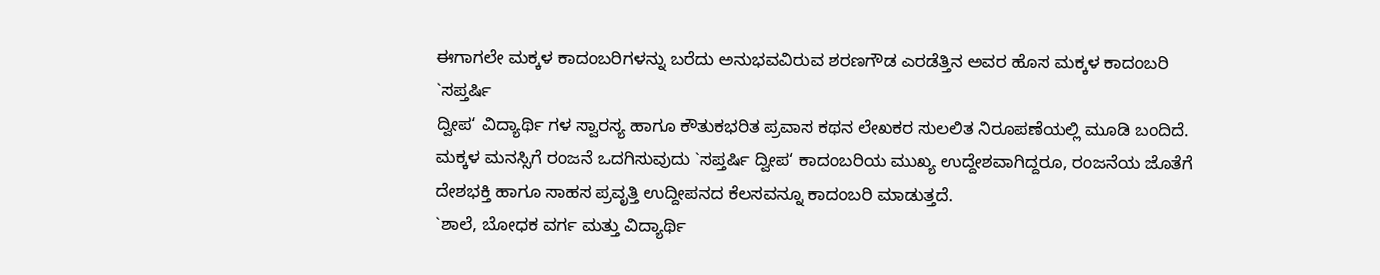ಈಗಾಗಲೇ ಮಕ್ಕಳ ಕಾದಂಬರಿಗಳನ್ನು ಬರೆದು ಅನುಭವವಿರುವ ಶರಣಗೌಡ ಎರಡೆತ್ತಿನ ಅವರ ಹೊಸ ಮಕ್ಕಳ ಕಾದಂಬರಿ `ಸಪ್ತರ್ಷಿ
ದ್ವೀಪ‘ ವಿದ್ಯಾರ್ಥಿ ಗಳ ಸ್ವಾರಸ್ಯ ಹಾಗೂ ಕೌತುಕಭರಿತ ಪ್ರವಾಸ ಕಥನ ಲೇಖಕರ ಸುಲಲಿತ ನಿರೂಪಣೆಯಲ್ಲಿ ಮೂಡಿ ಬಂದಿದೆ.
ಮಕ್ಕಳ ಮನಸ್ಸಿಗೆ ರಂಜನೆ ಒದಗಿಸುವುದು `ಸಪ್ತರ್ಷಿ ದ್ವೀಪ‘ ಕಾದಂಬರಿಯ ಮುಖ್ಯ ಉದ್ದೇಶವಾಗಿದ್ದರೂ, ರಂಜನೆಯ ಜೊತೆಗೆ ದೇಶಭಕ್ತಿ ಹಾಗೂ ಸಾಹಸ ಪ್ರವೃತ್ತಿ ಉದ್ದೀಪನದ ಕೆಲಸವನ್ನೂ ಕಾದಂಬರಿ ಮಾಡುತ್ತದೆ.
`ಶಾಲೆ, ಬೋಧಕ ವರ್ಗ ಮತ್ತು ವಿದ್ಯಾರ್ಥಿ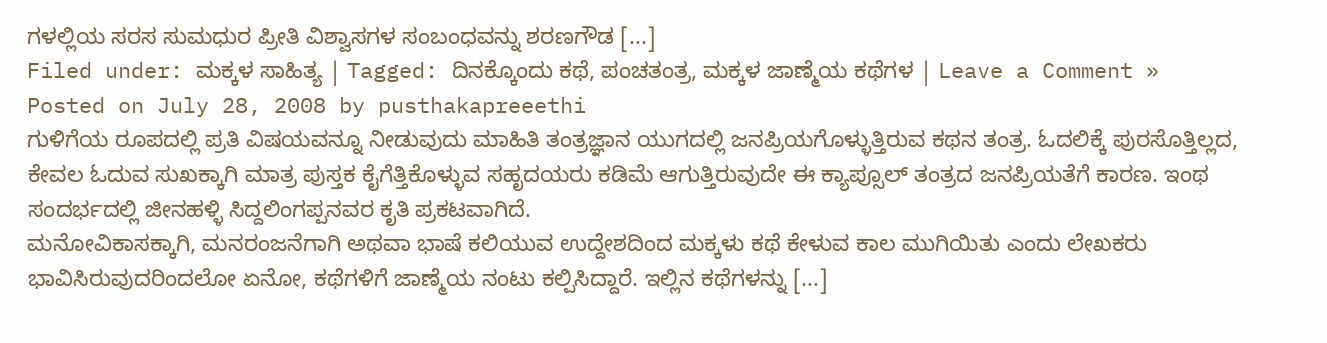ಗಳಲ್ಲಿಯ ಸರಸ ಸುಮಧುರ ಪ್ರೀತಿ ವಿಶ್ವಾಸಗಳ ಸಂಬಂಧವನ್ನು ಶರಣಗೌಡ [...]
Filed under: ಮಕ್ಕಳ ಸಾಹಿತ್ಯ | Tagged: ದಿನಕ್ಕೊಂದು ಕಥೆ, ಪಂಚತಂತ್ರ, ಮಕ್ಕಳ ಜಾಣ್ಮೆಯ ಕಥೆಗಳ | Leave a Comment »
Posted on July 28, 2008 by pusthakapreeethi
ಗುಳಿಗೆಯ ರೂಪದಲ್ಲಿ ಪ್ರತಿ ವಿಷಯವನ್ನೂ ನೀಡುವುದು ಮಾಹಿತಿ ತಂತ್ರಜ್ಞಾನ ಯುಗದಲ್ಲಿ ಜನಪ್ರಿಯಗೊಳ್ಳುತ್ತಿರುವ ಕಥನ ತಂತ್ರ. ಓದಲಿಕ್ಕೆ ಪುರಸೊತ್ತಿಲ್ಲದ, ಕೇವಲ ಓದುವ ಸುಖಕ್ಕಾಗಿ ಮಾತ್ರ ಪುಸ್ತಕ ಕೈಗೆತ್ತಿಕೊಳ್ಳುವ ಸಹೃದಯರು ಕಡಿಮೆ ಆಗುತ್ತಿರುವುದೇ ಈ ಕ್ಯಾಪ್ಸೂಲ್ ತಂತ್ರದ ಜನಪ್ರಿಯತೆಗೆ ಕಾರಣ. ಇಂಥ ಸಂದರ್ಭದಲ್ಲಿ ಜೀನಹಳ್ಳಿ ಸಿದ್ದಲಿಂಗಪ್ಪನವರ ಕೃತಿ ಪ್ರಕಟವಾಗಿದೆ.
ಮನೋವಿಕಾಸಕ್ಕಾಗಿ, ಮನರಂಜನೆಗಾಗಿ ಅಥವಾ ಭಾಷೆ ಕಲಿಯುವ ಉದ್ದೇಶದಿಂದ ಮಕ್ಕಳು ಕಥೆ ಕೇಳುವ ಕಾಲ ಮುಗಿಯಿತು ಎಂದು ಲೇಖಕರು ಭಾವಿಸಿರುವುದರಿಂದಲೋ ಏನೋ, ಕಥೆಗಳಿಗೆ ಜಾಣ್ಮೆಯ ನಂಟು ಕಲ್ಪಿಸಿದ್ದಾರೆ. ಇಲ್ಲಿನ ಕಥೆಗಳನ್ನು [...]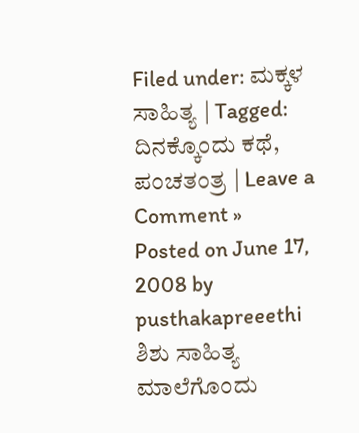Filed under: ಮಕ್ಕಳ ಸಾಹಿತ್ಯ | Tagged: ದಿನಕ್ಕೊಂದು ಕಥೆ, ಪಂಚತಂತ್ರ | Leave a Comment »
Posted on June 17, 2008 by pusthakapreeethi
ಶಿಶು ಸಾಹಿತ್ಯ ಮಾಲೆಗೊಂದು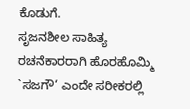ಕೊಡುಗೆ.
ಸೃಜನಶೀಲ ಸಾಹಿತ್ಯ ರಚನೆಕಾರರಾಗಿ ಹೊರಹೊಮ್ಮಿ `ಸಜಗೌ‘ ಎಂದೇ ಸರೀಕರಲ್ಲಿ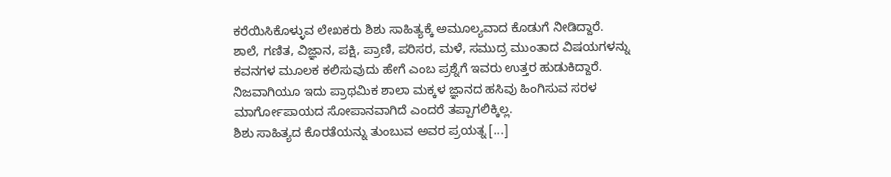ಕರೆಯಿಸಿಕೊಳ್ಳುವ ಲೇಖಕರು ಶಿಶು ಸಾಹಿತ್ಯಕ್ಕೆ ಅಮೂಲ್ಯವಾದ ಕೊಡುಗೆ ನೀಡಿದ್ದಾರೆ.
ಶಾಲೆ, ಗಣಿತ, ವಿಜ್ಞಾನ, ಪಕ್ಷಿ, ಪ್ರಾಣಿ, ಪರಿಸರ, ಮಳೆ, ಸಮುದ್ರ ಮುಂತಾದ ವಿಷಯಗಳನ್ನು ಕವನಗಳ ಮೂಲಕ ಕಲಿಸುವುದು ಹೇಗೆ ಎಂಬ ಪ್ರಶ್ನೆಗೆ ಇವರು ಉತ್ತರ ಹುಡುಕಿದ್ದಾರೆ. ನಿಜವಾಗಿಯೂ ಇದು ಪ್ರಾಥಮಿಕ ಶಾಲಾ ಮಕ್ಕಳ ಜ್ಞಾನದ ಹಸಿವು ಹಿಂಗಿಸುವ ಸರಳ ಮಾರ್ಗೋಪಾಯದ ಸೋಪಾನವಾಗಿದೆ ಎಂದರೆ ತಪ್ಪಾಗಲಿಕ್ಕಿಲ್ಲ.
ಶಿಶು ಸಾಹಿತ್ಯದ ಕೊರತೆಯನ್ನು ತುಂಬುವ ಅವರ ಪ್ರಯತ್ನ [...]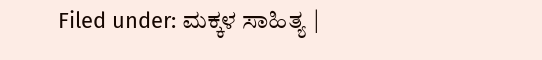Filed under: ಮಕ್ಕಳ ಸಾಹಿತ್ಯ |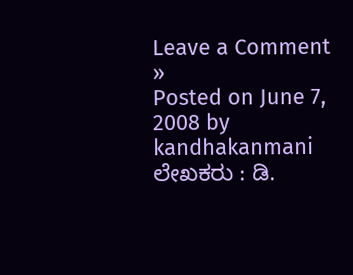Leave a Comment »
Posted on June 7, 2008 by kandhakanmani
ಲೇಖಕರು : ಡಿ.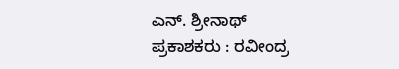ಎನ್. ಶ್ರೀನಾಥ್
ಪ್ರಕಾಶಕರು : ರವೀಂದ್ರ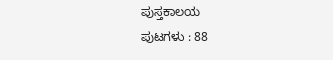ಪುಸ್ತಕಾಲಯ
ಪುಟಗಳು : 88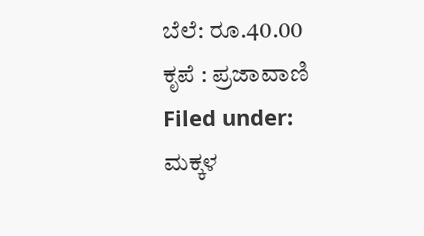ಬೆಲೆ: ರೂ.40.00
ಕೃಪೆ : ಪ್ರಜಾವಾಣಿ
Filed under: ಮಕ್ಕಳ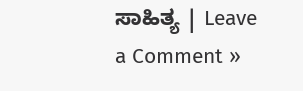ಸಾಹಿತ್ಯ | Leave a Comment »